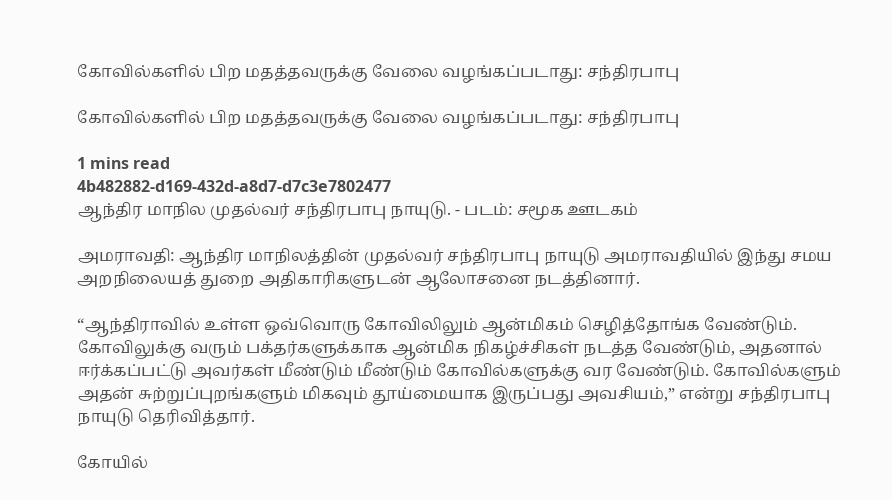கோவில்களில் பிற மதத்தவருக்கு வேலை வழங்கப்படாது: சந்திரபாபு

கோவில்களில் பிற மதத்தவருக்கு வேலை வழங்கப்படாது: சந்திரபாபு

1 mins read
4b482882-d169-432d-a8d7-d7c3e7802477
ஆந்திர மாநில முதல்வர் சந்திரபாபு நாயுடு. - படம்: சமூக ஊடகம்

அமராவதி: ஆந்திர மாநிலத்தின் முதல்வர் சந்திரபாபு நாயுடு அமராவதியில் இந்து சமய அறநிலையத் துறை அதிகாரிகளுடன் ஆலோசனை நடத்தினார்.

“ஆந்திராவில் உள்ள ஒவ்வொரு கோவிலிலும் ஆன்மிகம் செழித்தோங்க வேண்டும். கோவிலுக்கு வரும் பக்தர்களுக்காக ஆன்மிக நிகழ்ச்சிகள் நடத்த வேண்டும், அதனால் ஈர்க்கப்பட்டு அவர்கள் மீண்டும் மீண்டும் கோவில்களுக்கு வர வேண்டும். கோவில்களும் அதன் சுற்றுப்புறங்களும் மிகவும் தூய்மையாக இருப்பது அவசியம்,” என்று சந்திரபாபு நாயுடு தெரிவித்தார்.

கோயில்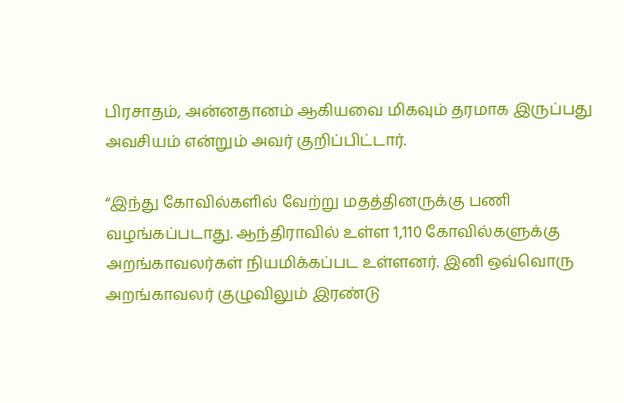பிரசாதம், அன்னதானம் ஆகியவை மிகவும் தரமாக இருப்பது அவசியம் என்றும் அவர் குறிப்பிட்டார்.

“இந்து கோவில்களில் வேற்று மதத்தினருக்கு பணி வழங்கப்படாது. ஆந்திராவில் உள்ள 1,110 கோவில்களுக்கு அறங்காவலர்கள் நியமிக்கப்பட உள்ளனர். இனி ஒவ்வொரு அறங்காவலர் குழுவிலும் இரண்டு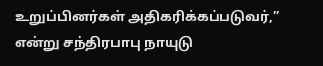உறுப்பினர்கள் அதிகரிக்கப்படுவர்,” என்று சந்திரபாபு நாயுடு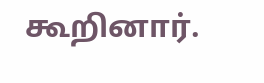கூறினார்.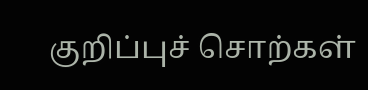குறிப்புச் சொற்கள்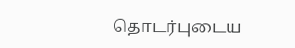தொடர்புடைய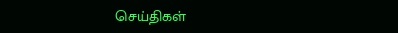செய்திகள்